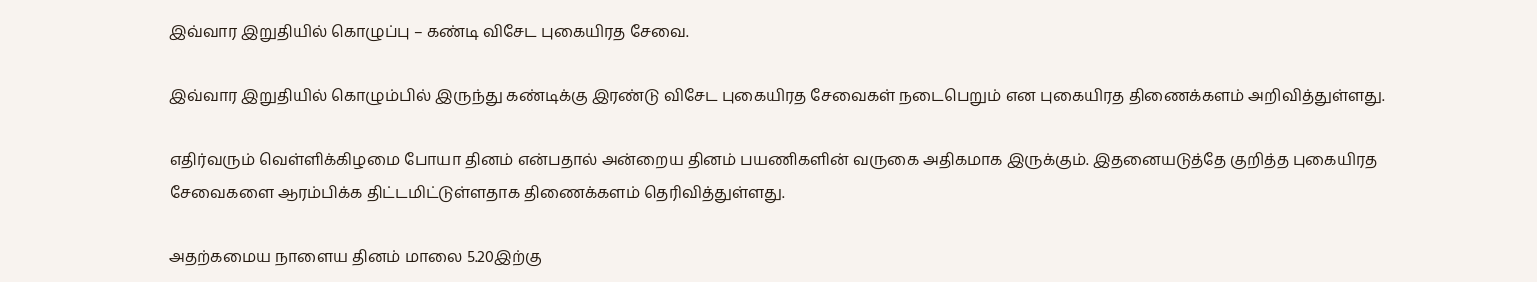இவ்வார இறுதியில் கொழுப்பு – கண்டி விசேட புகையிரத சேவை.

இவ்வார இறுதியில் கொழும்பில் இருந்து கண்டிக்கு இரண்டு விசேட புகையிரத சேவைகள் நடைபெறும் என புகையிரத திணைக்களம் அறிவித்துள்ளது.

எதிர்வரும் வெள்ளிக்கிழமை போயா தினம் என்பதால் அன்றைய தினம் பயணிகளின் வருகை அதிகமாக இருக்கும். இதனையடுத்தே குறித்த புகையிரத சேவைகளை ஆரம்பிக்க திட்டமிட்டுள்ளதாக திணைக்களம் தெரிவித்துள்ளது.

அதற்கமைய நாளைய தினம் மாலை 5.20இற்கு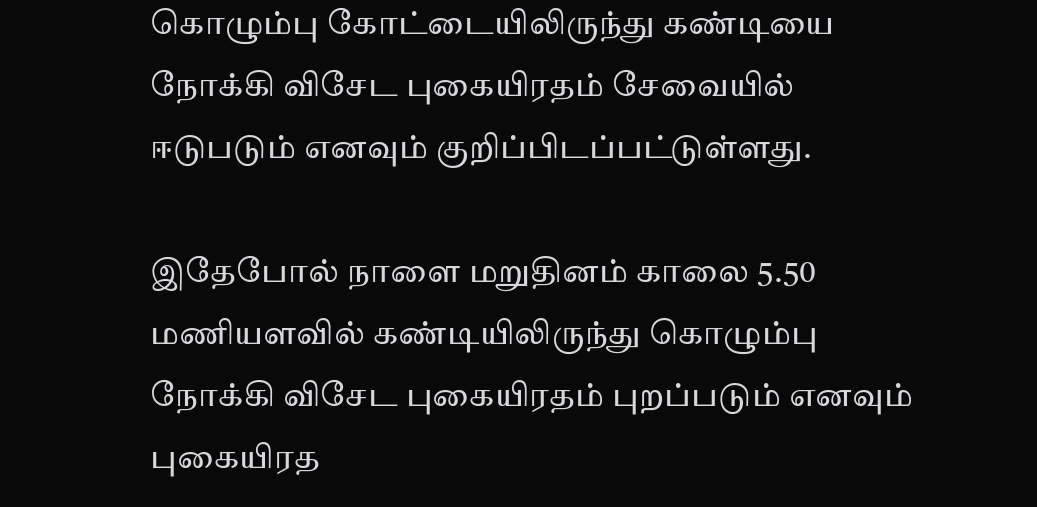கொழும்பு கோட்டையிலிருந்து கண்டியை நோக்கி விசேட புகையிரதம் சேவையில் ஈடுபடும் எனவும் குறிப்பிடப்பட்டுள்ளது.

இதேபோல் நாளை மறுதினம் காலை 5.50 மணியளவில் கண்டியிலிருந்து கொழும்பு நோக்கி விசேட புகையிரதம் புறப்படும் எனவும் புகையிரத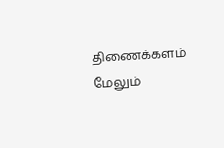திணைக்களம் மேலும்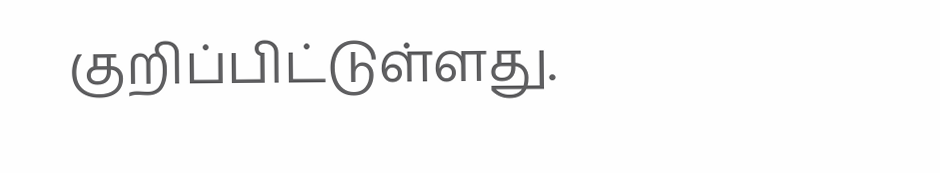குறிப்பிட்டுள்ளது.